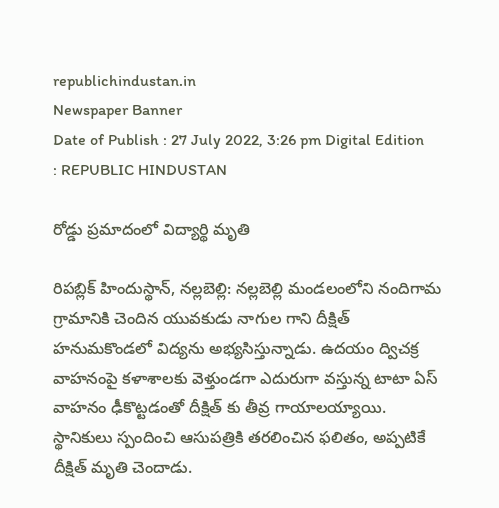republichindustan.in
Newspaper Banner
Date of Publish : 27 July 2022, 3:26 pm Digital Edition : REPUBLIC HINDUSTAN

రోడ్డు ప్రమాదంలో విద్యార్థి మృతి

రిపబ్లిక్ హిందుస్థాన్, నల్లబెల్లి: నల్లబెల్లి మండలంలోని నందిగామ గ్రామానికి చెందిన యువకుడు నాగుల గాని దీక్షిత్ హనుమకొండలో విద్యను అభ్యసిస్తున్నాడు. ఉదయం ద్విచక్ర వాహనంపై కళాశాలకు వెళ్తుండగా ఎదురుగా వస్తున్న టాటా ఏస్ వాహనం ఢీకొట్టడంతో దీక్షిత్ కు తీవ్ర గాయాలయ్యాయి. స్థానికులు స్పందించి ఆసుపత్రికి తరలించిన ఫలితం, అప్పటికే దీక్షిత్ మృతి చెందాడు.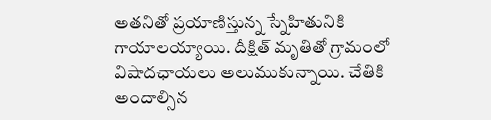అతనితో ప్రయాణిస్తున్న స్నేహితునికి గాయాలయ్యాయి. దీక్షిత్ మృతితో గ్రామంలో విషాదఛాయలు అలుముకున్నాయి. చేతికి అందాల్సిన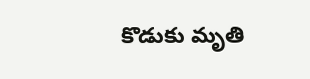కొడుకు మృతి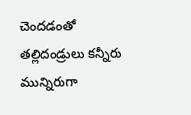చెందడంతో తల్లిదండ్రులు కన్నీరు మున్నిరుగా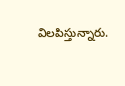విలపిస్తున్నారు.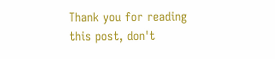Thank you for reading this post, don't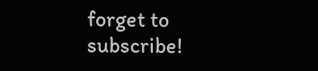forget to subscribe!